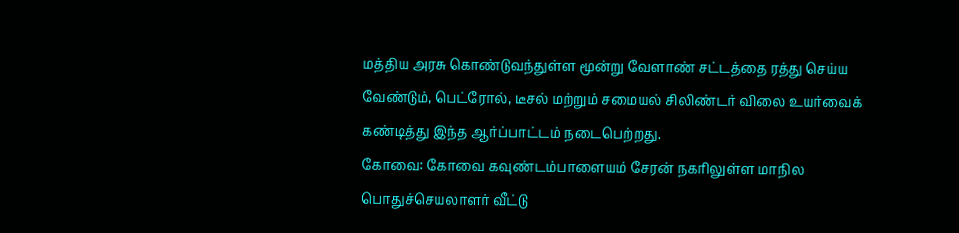மத்திய அரசு கொண்டுவந்துள்ள மூன்று வேளாண் சட்டத்தை ரத்து செய்ய வேண்டும், பெட்ரோல், டீசல் மற்றும் சமையல் சிலிண்டர் விலை உயர்வைக் கண்டித்து இந்த ஆர்ப்பாட்டம் நடைபெற்றது.
கோவை: கோவை கவுண்டம்பாளையம் சேரன் நகரிலுள்ள மாநில பொதுச்செயலாளர் வீட்டு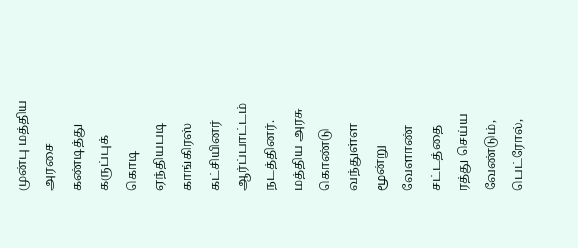முன்பு மத்திய அரசை கண்டித்து கருப்புக் கொடி ஏந்தியபடி காங்கிரஸ் கட்சியினர் ஆர்ப்பாட்டம் நடத்தினர்.
மத்திய அரசு கொண்டு வந்துள்ள மூன்று வேளாண் சட்டத்தை ரத்து செய்ய வேண்டும், பெட்ரோல்,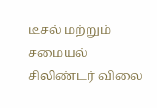டீசல் மற்றும் சமையல் சிலிண்டர் விலை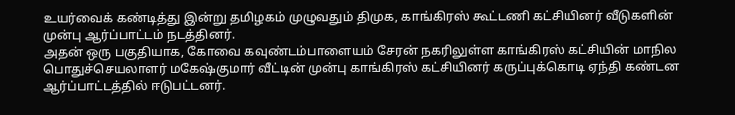உயர்வைக் கண்டித்து இன்று தமிழகம் முழுவதும் திமுக, காங்கிரஸ் கூட்டணி கட்சியினர் வீடுகளின் முன்பு ஆர்ப்பாட்டம் நடத்தினர்.
அதன் ஒரு பகுதியாக, கோவை கவுண்டம்பாளையம் சேரன் நகரிலுள்ள காங்கிரஸ் கட்சியின் மாநில பொதுச்செயலாளர் மகேஷ்குமார் வீட்டின் முன்பு காங்கிரஸ் கட்சியினர் கருப்புக்கொடி ஏந்தி கண்டன ஆர்ப்பாட்டத்தில் ஈடுபட்டனர்.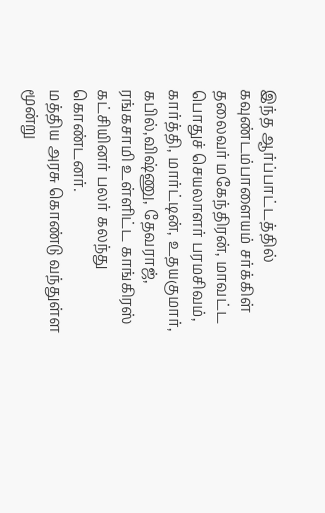இந்த ஆர்ப்பாட்டத்தில் கவுண்டம்பாளையம் சர்க்கிள் தலைவர் மகேந்திரன், மாவட்ட பொதுச் செயலாளர் பரமசிவம், கார்த்தி, மார்ட்டின், உதயகுமார், கபில்,விஷ்ணு, தேவராஜ், ரங்கசாமி உள்ளிட்ட காங்கிரஸ் கட்சியினர் பலர் கலந்து கொண்டனர்.
மத்திய அரசு கொண்டு வந்துள்ள மூன்று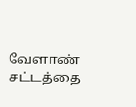வேளாண் சட்டத்தை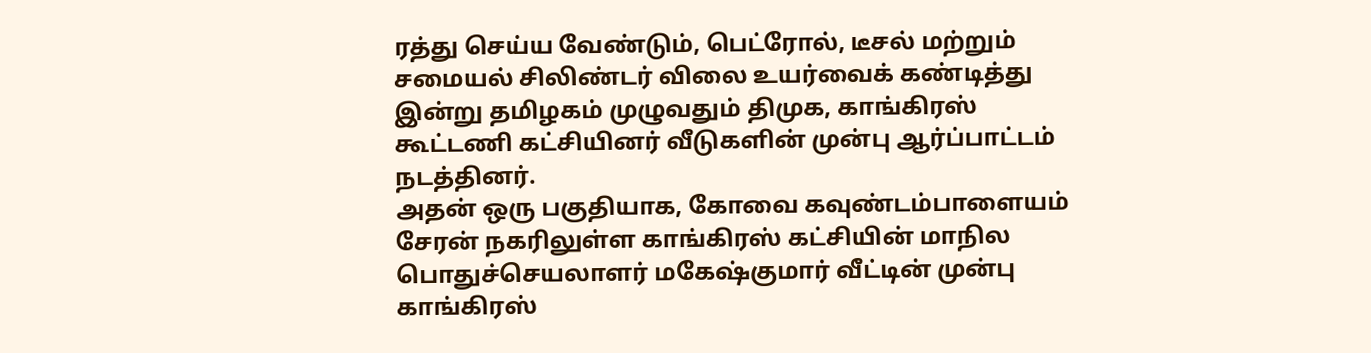ரத்து செய்ய வேண்டும், பெட்ரோல், டீசல் மற்றும் சமையல் சிலிண்டர் விலை உயர்வைக் கண்டித்து இன்று தமிழகம் முழுவதும் திமுக, காங்கிரஸ் கூட்டணி கட்சியினர் வீடுகளின் முன்பு ஆர்ப்பாட்டம் நடத்தினர்.
அதன் ஒரு பகுதியாக, கோவை கவுண்டம்பாளையம் சேரன் நகரிலுள்ள காங்கிரஸ் கட்சியின் மாநில பொதுச்செயலாளர் மகேஷ்குமார் வீட்டின் முன்பு காங்கிரஸ்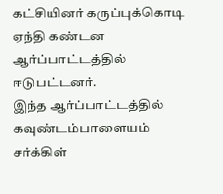கட்சியினர் கருப்புக்கொடி ஏந்தி கண்டன ஆர்ப்பாட்டத்தில் ஈடுபட்டனர்.
இந்த ஆர்ப்பாட்டத்தில் கவுண்டம்பாளையம் சர்க்கிள்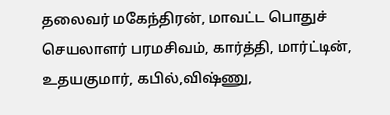தலைவர் மகேந்திரன், மாவட்ட பொதுச் செயலாளர் பரமசிவம், கார்த்தி, மார்ட்டின், உதயகுமார், கபில்,விஷ்ணு,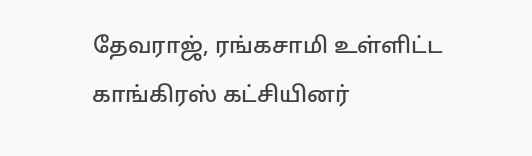தேவராஜ், ரங்கசாமி உள்ளிட்ட காங்கிரஸ் கட்சியினர்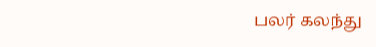பலர் கலந்து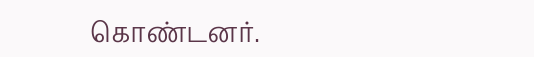கொண்டனர்.